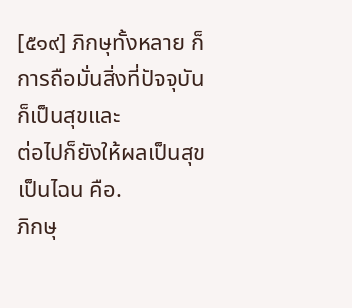[๕๑๙] ภิกษุทั้งหลาย ก็การถือมั่นสิ่งที่ปัจจุบันก็เป็นสุขและ
ต่อไปก็ยังให้ผลเป็นสุข เป็นไฉน คือ.
ภิกษุ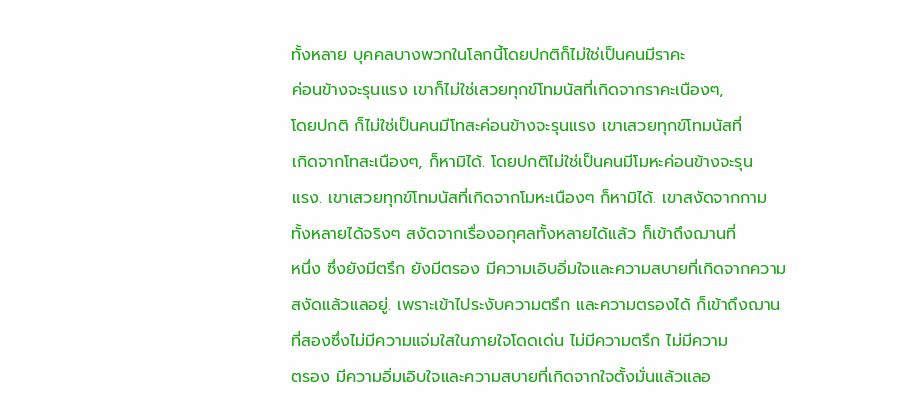ทั้งหลาย บุคคลบางพวกในโลกนี้โดยปกติก็ไม่ใช่เป็นคนมีราคะ
ค่อนข้างจะรุนแรง เขาก็ไม่ใช่เสวยทุกข์โทมนัสที่เกิดจากราคะเนืองๆ,
โดยปกติ ก็ไม่ใช่เป็นคนมีโทสะค่อนข้างจะรุนแรง เขาเสวยทุกข์โทมนัสที่
เกิดจากโทสะเนืองๆ, ก็หามิได้. โดยปกติไม่ใช่เป็นคนมีโมหะค่อนข้างจะรุน
แรง. เขาเสวยทุกข์โทมนัสที่เกิดจากโมหะเนืองๆ ก็หามิได้. เขาสงัดจากกาม
ทั้งหลายได้จริงๆ สงัดจากเรื่องอกุศลทั้งหลายได้แล้ว ก็เข้าถึงฌานที่
หนึ่ง ซึ่งยังมีตรึก ยังมีตรอง มีความเอิบอิ่มใจและความสบายที่เกิดจากความ
สงัดแล้วแลอยู่. เพราะเข้าไประงับความตรึก และความตรองได้ ก็เข้าถึงฌาน
ที่สองซึ่งไม่มีความแจ่มใสในภายใจโดดเด่น ไม่มีความตรึก ไม่มีความ
ตรอง มีความอิ่มเอิบใจและความสบายที่เกิดจากใจตั้งมั่นแล้วแลอ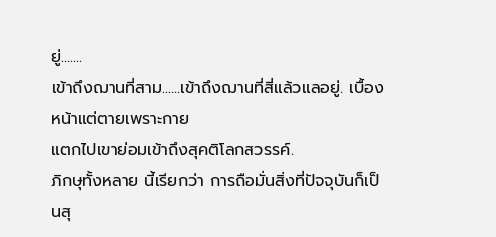ยู่.......
เข้าถึงฌานที่สาม......เข้าถึงฌานที่สี่แล้วแลอยู่. เบื้องหน้าแต่ตายเพราะกาย
แตกไปเขาย่อมเข้าถึงสุคติโลกสวรรค์.
ภิกษุทั้งหลาย นี้เรียกว่า การถือมั่นสิ่งที่ปัจจุบันก็เป็นสุ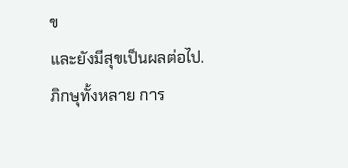ข
และยังมีสุขเป็นผลต่อไป.
ภิกษุทั้งหลาย การ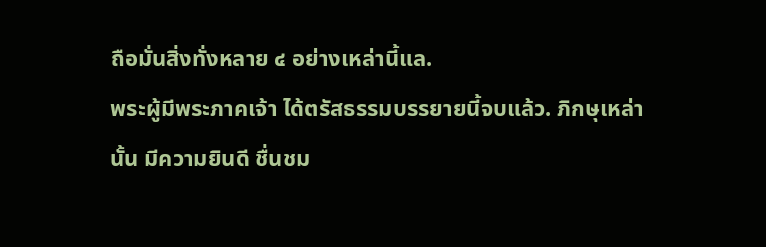ถือมั่นสิ่งทั่งหลาย ๔ อย่างเหล่านี้แล.
พระผู้มีพระภาคเจ้า ได้ตรัสธรรมบรรยายนี้จบแล้ว. ภิกษุเหล่า
นั้น มีความยินดี ชื่นชม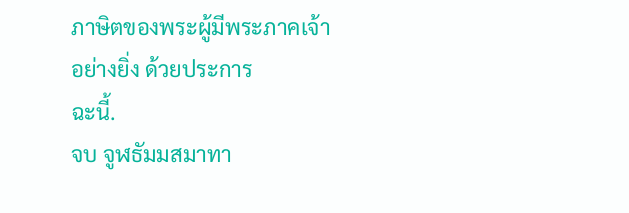ภาษิตของพระผู้มีพระภาคเจ้าอย่างยิ่ง ด้วยประการ
ฉะนี้.
จบ จูฬธัมมสมาทา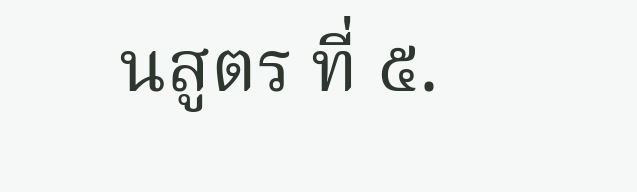นสูตร ที่ ๕.